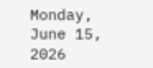Monday, June 15, 2026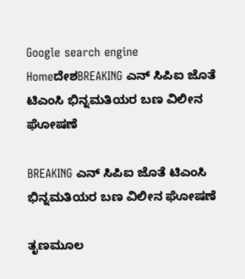Google search engine
HomeದೇಶBREAKING ಎನ್ ಸಿಪಿಐ ಜೊತೆ ಟಿಎಂಸಿ ಭಿನ್ನಮತಿಯರ ಬಣ ವಿಲೀನ ಘೋಷಣೆ

BREAKING ಎನ್ ಸಿಪಿಐ ಜೊತೆ ಟಿಎಂಸಿ ಭಿನ್ನಮತಿಯರ ಬಣ ವಿಲೀನ ಘೋಷಣೆ

ತೃಣಮೂಲ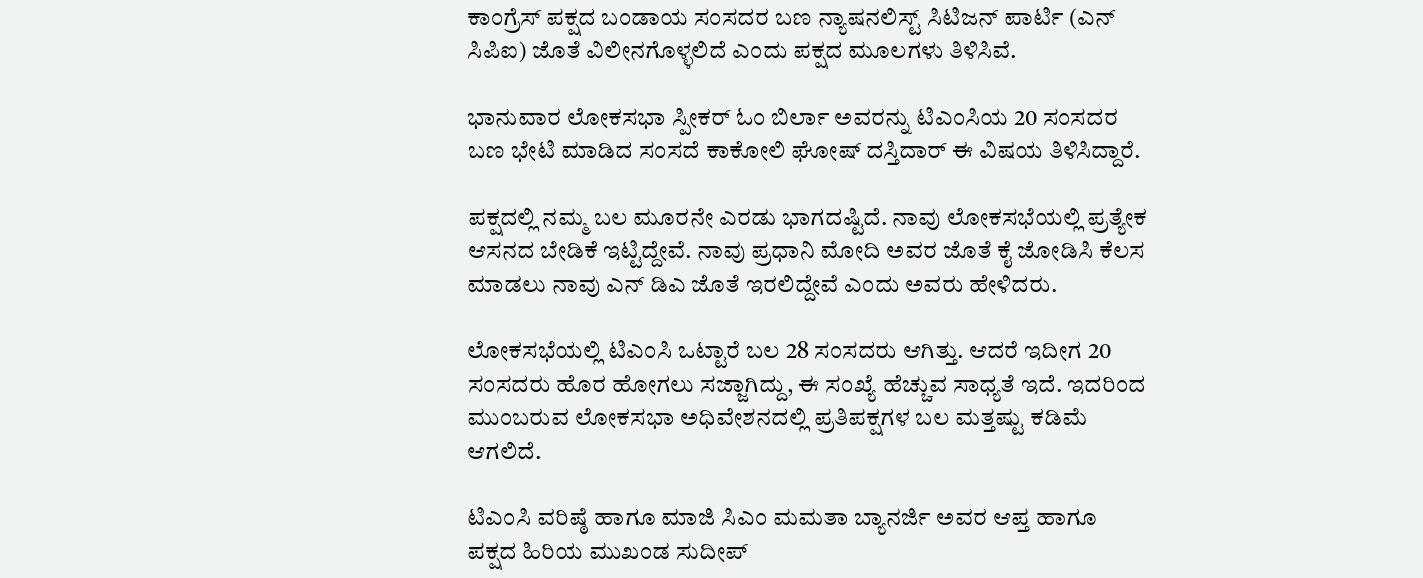ಕಾಂಗ್ರೆಸ್ ಪಕ್ಷದ ಬಂಡಾಯ ಸಂಸದರ ಬಣ ನ್ಯಾಷನಲಿಸ್ಟ್ ಸಿಟಿಜನ್ ಪಾರ್ಟಿ (ಎನ್ ಸಿಪಿಐ) ಜೊತೆ ವಿಲೀನಗೊಳ್ಳಲಿದೆ ಎಂದು ಪಕ್ಷದ ಮೂಲಗಳು ತಿಳಿಸಿವೆ.

ಭಾನುವಾರ ಲೋಕಸಭಾ ಸ್ಪೀಕರ್ ಓಂ ಬಿರ್ಲಾ ಅವರನ್ನು ಟಿಎಂಸಿಯ 20 ಸಂಸದರ ಬಣ ಭೇಟಿ ಮಾಡಿದ ಸಂಸದೆ ಕಾಕೋಲಿ ಘೋಷ್ ದಸ್ತಿದಾರ್ ಈ ವಿಷಯ ತಿಳಿಸಿದ್ದಾರೆ.

ಪಕ್ಷದಲ್ಲಿ ನಮ್ಮ ಬಲ ಮೂರನೇ ಎರಡು ಭಾಗದಷ್ಟಿದೆ. ನಾವು ಲೋಕಸಭೆಯಲ್ಲಿ ಪ್ರತ್ಯೇಕ ಆಸನದ ಬೇಡಿಕೆ ಇಟ್ಟಿದ್ದೇವೆ. ನಾವು ಪ್ರಧಾನಿ ಮೋದಿ ಅವರ ಜೊತೆ ಕೈ ಜೋಡಿಸಿ ಕೆಲಸ ಮಾಡಲು ನಾವು ಎನ್ ಡಿಎ ಜೊತೆ ಇರಲಿದ್ದೇವೆ ಎಂದು ಅವರು ಹೇಳಿದರು.

ಲೋಕಸಭೆಯಲ್ಲಿ ಟಿಎಂಸಿ ಒಟ್ಟಾರೆ ಬಲ 28 ಸಂಸದರು ಆಗಿತ್ತು. ಆದರೆ ಇದೀಗ 20 ಸಂಸದರು ಹೊರ ಹೋಗಲು ಸಜ್ಜಾಗಿದ್ದು, ಈ ಸಂಖ್ಯೆ ಹೆಚ್ಚುವ ಸಾಧ್ಯತೆ ಇದೆ. ಇದರಿಂದ ಮುಂಬರುವ ಲೋಕಸಭಾ ಅಧಿವೇಶನದಲ್ಲಿ ಪ್ರತಿಪಕ್ಷಗಳ ಬಲ ಮತ್ತಷ್ಟು ಕಡಿಮೆ ಆಗಲಿದೆ.

ಟಿಎಂಸಿ ವರಿಷ್ಠೆ ಹಾಗೂ ಮಾಜಿ ಸಿಎಂ ಮಮತಾ ಬ್ಯಾನರ್ಜಿ ಅವರ ಆಪ್ತ ಹಾಗೂ ಪಕ್ಷದ ಹಿರಿಯ ಮುಖಂಡ ಸುದೀಪ್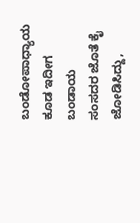ಬಂಡೋಪಾಧ್ಯಾಯ ಕೂಡ ಇದೀಗ ಬಂಡಾಯ ಸಂಸದರ ಜೊತೆ ಕೈ ಜೋಡಿಸಿದ್ದು,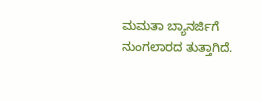ಮಮತಾ ಬ್ಯಾನರ್ಜಿಗೆ ನುಂಗಲಾರದ ತುತ್ತಾಗಿದೆ.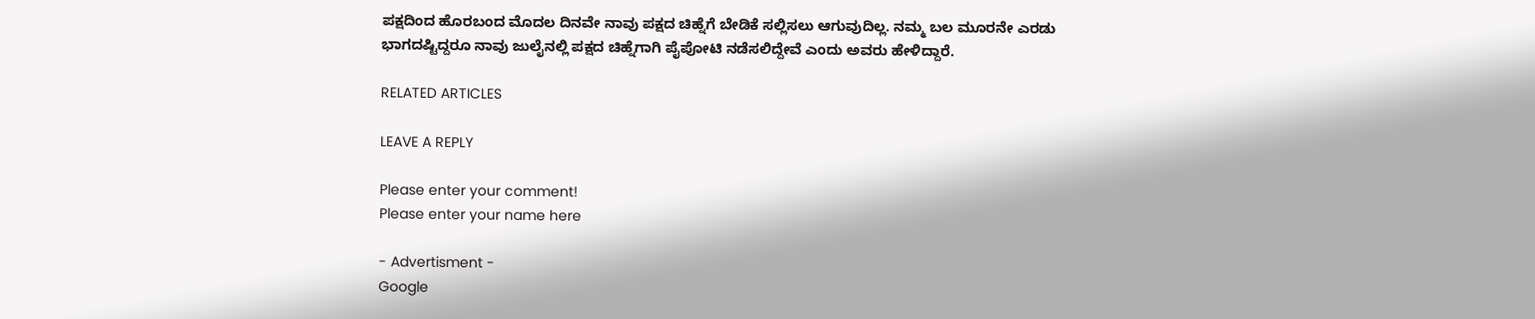ಪಕ್ಷದಿಂದ ಹೊರಬಂದ ಮೊದಲ ದಿನವೇ ನಾವು ಪಕ್ಷದ ಚಿಹ್ನೆಗೆ ಬೇಡಿಕೆ ಸಲ್ಲಿಸಲು ಆಗುವುದಿಲ್ಲ. ನಮ್ಮ ಬಲ ಮೂರನೇ ಎರಡು ಭಾಗದಷ್ಟಿದ್ದರೂ ನಾವು ಜುಲೈನಲ್ಲಿ ಪಕ್ಷದ ಚಿಹ್ನೆಗಾಗಿ ಪೈಪೋಟಿ ನಡೆಸಲಿದ್ದೇವೆ ಎಂದು ಅವರು ಹೇಳಿದ್ದಾರೆ.

RELATED ARTICLES

LEAVE A REPLY

Please enter your comment!
Please enter your name here

- Advertisment -
Google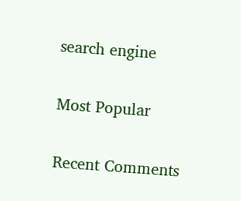search engine

Most Popular

Recent Comments